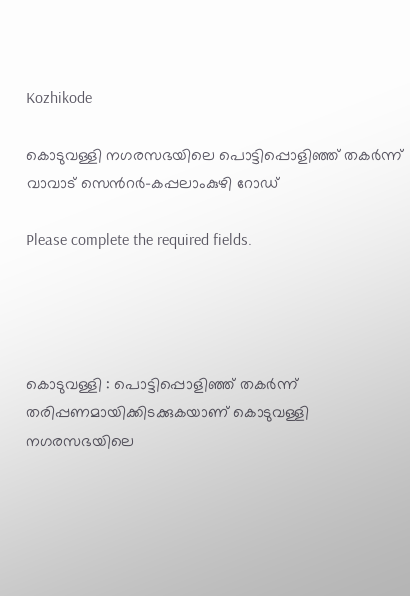Kozhikode

കൊടുവള്ളി നഗരസഭയിലെ പൊട്ടിപ്പൊളിഞ്ഞ് തകർന്ന് വാവാട് സെൻറർ-കപ്പലാംകുഴി റോഡ്

Please complete the required fields.




കൊടുവള്ളി : പൊട്ടിപ്പൊളിഞ്ഞ് തകർന്ന് തരിപ്പണമായിക്കിടക്കുകയാണ് കൊടുവള്ളി നഗരസഭയിലെ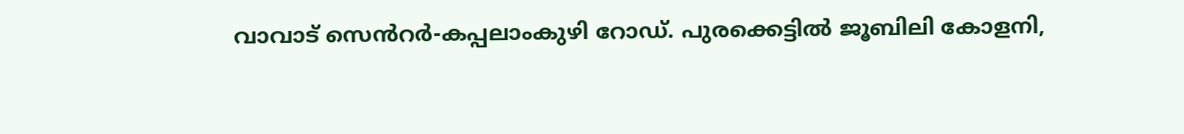വാവാട് സെൻറർ-കപ്പലാംകുഴി റോഡ്. പുരക്കെട്ടിൽ ജൂബിലി കോളനി,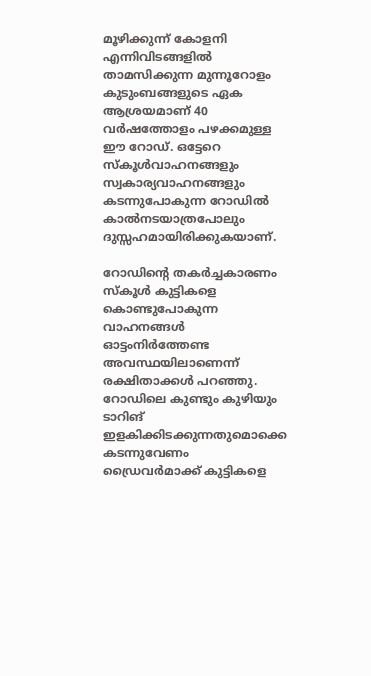മൂഴിക്കുന്ന് കോളനി എന്നിവിടങ്ങളിൽ താമസിക്കുന്ന മുന്നൂറോളം കുടുംബങ്ങളുടെ ഏക ആശ്രയമാണ് 40 വർഷത്തോളം പഴക്കമുള്ള ഈ റോഡ്. ഒട്ടേറെ സ്കൂൾവാഹനങ്ങളും സ്വകാര്യവാഹനങ്ങളും കടന്നുപോകുന്ന റോഡിൽ കാൽനടയാത്രപോലും ദുസ്സഹമായിരിക്കുകയാണ്.

റോഡിന്റെ തകർച്ചകാരണം സ്കൂൾ കുട്ടികളെ കൊണ്ടുപോകുന്ന വാഹനങ്ങൾ ഓട്ടംനിർത്തേണ്ട അവസ്ഥയിലാണെന്ന് രക്ഷിതാക്കൾ പറഞ്ഞു. റോഡിലെ കുണ്ടും കുഴിയും ടാറിങ് ഇളകിക്കിടക്കുന്നതുമൊക്കെ കടന്നുവേണം ഡ്രൈവർമാക്ക് കുട്ടികളെ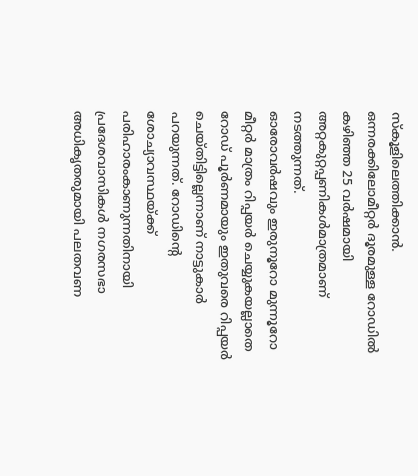സ്കൂളിലെത്തിക്കാൻ. ഒന്നരക്കിലോമീറ്റർ ദൂരമുള്ള റോഡിൽ കഴിഞ്ഞ 25 വർഷമായി അറ്റകുറ്റപ്പണികൾമാത്രമാണ് നടത്തുന്നത്.
ഓരോവർഷവും ഇരുനൂറോ മുന്നൂറോ മീറ്റർ മാത്രം റിപ്പയർ ചെയ്യുകയല്ലാതെ റോഡ് പൂർണമായും ഇതുവരെ റിപ്പയർ ചെയ്തിട്ടില്ലെന്നാണ് നാട്ടുകാർ പറയുന്നത്. റോഡിന്റെ ശോച്യാവസ്ഥയ്ക്ക് പരിഹാരംകാണുന്നതിനായി പ്രദേശവാസികൾ നഗരസഭാ അധികൃതരുമായി പലതവണ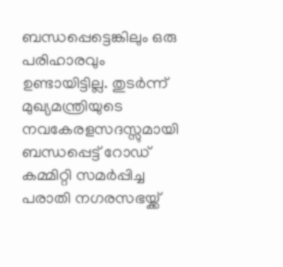ബന്ധപ്പെട്ടെങ്കിലും ഒരു പരിഹാരവും ഉണ്ടായിട്ടില്ല. തുടർന്ന് മുഖ്യമന്ത്രിയുടെ നവകേരളസദസ്സുമായി ബന്ധപ്പെട്ട് റോഡ് കമ്മിറ്റി സമർപ്പിച്ച പരാതി നഗരസഭയ്ക്ക്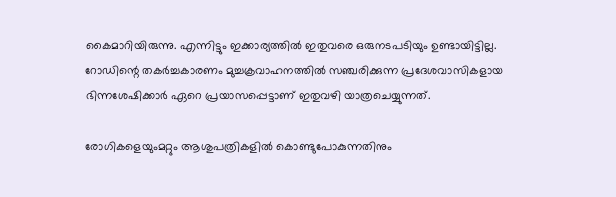കൈമാറിയിരുന്നു. എന്നിട്ടും ഇക്കാര്യത്തിൽ ഇതുവരെ ഒരുനടപടിയും ഉണ്ടായിട്ടില്ല. റോഡിന്റെ തകർച്ചകാരണം മുച്ചക്രവാഹനത്തിൽ സഞ്ചരിക്കുന്ന പ്രദേശവാസികളായ ഭിന്നശേഷിക്കാർ ഏറെ പ്രയാസപ്പെട്ടാണ് ഇതുവഴി യാത്രചെയ്യുന്നത്.

രോഗികളെയുംമറ്റും ആശുപത്രികളിൽ കൊണ്ടുപോകുന്നതിനും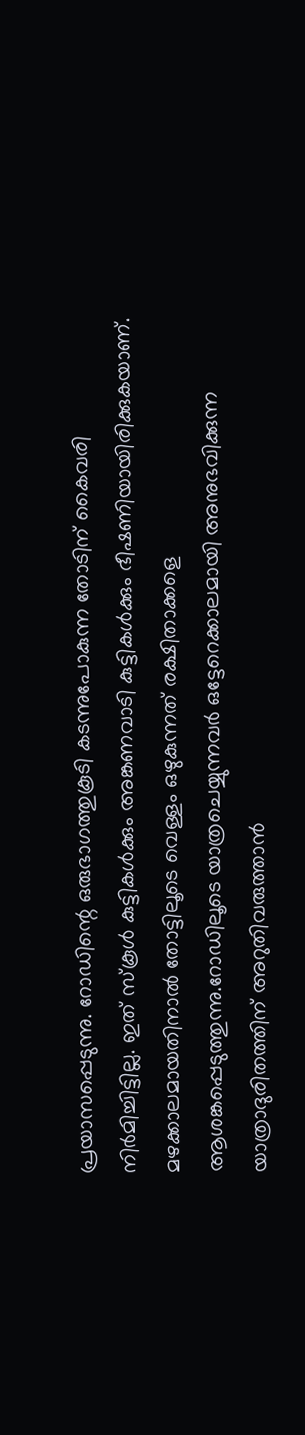പ്രയാസപ്പെടുന്നു. റോഡിന്റെ ഒരുഭാഗത്തുകൂടി കടന്നുപോകുന്ന തോടിന് കൈവരി നിർമിച്ചിട്ടില്ല. ഇത് സ്കൂൾ കുട്ടികൾക്കും അങ്കണവാടി കുട്ടികൾക്കും ഭീഷണിയായിരിക്കുകയാണ്. മഴക്കാലമായതിനാൽ തോട്ടിലൂടെ വെള്ളം ഒഴുകുന്നത് രക്ഷിതാക്കളെ ആശങ്കപ്പെടുത്തുന്നു.റോഡിലൂടെ യാത്രചെയ്യുന്നവർ ഒട്ടേറെക്കാലമായി അനുഭവിക്കുന്ന യാത്രാദുരിതത്തിന് അറുതിവരുത്താൻ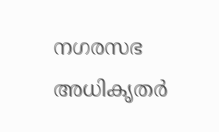നഗരസഭ അധികൃതർ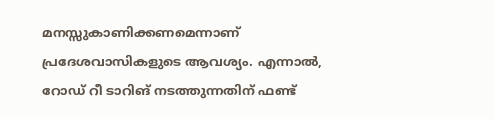മനസ്സുകാണിക്കണമെന്നാണ് പ്രദേശവാസികളുടെ ആവശ്യം. എന്നാൽ, റോഡ് റീ ടാറിങ് നടത്തുന്നതിന് ഫണ്ട്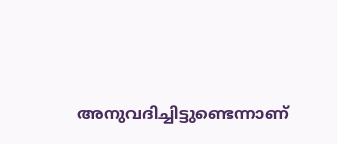അനുവദിച്ചിട്ടുണ്ടെന്നാണ്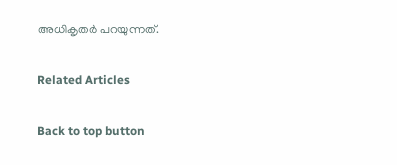അധികൃതർ പറയുന്നത്.

Related Articles

Back to top button